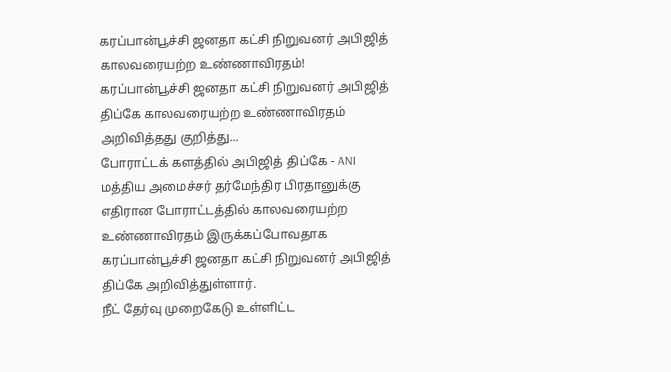கரப்பான்பூச்சி ஜனதா கட்சி நிறுவனர் அபிஜித் காலவரையற்ற உண்ணாவிரதம்!
கரப்பான்பூச்சி ஜனதா கட்சி நிறுவனர் அபிஜித் திப்கே காலவரையற்ற உண்ணாவிரதம் அறிவித்தது குறித்து...
போராட்டக் களத்தில் அபிஜித் திப்கே - ANI
மத்திய அமைச்சர் தர்மேந்திர பிரதானுக்கு எதிரான போராட்டத்தில் காலவரையற்ற உண்ணாவிரதம் இருக்கப்போவதாக கரப்பான்பூச்சி ஜனதா கட்சி நிறுவனர் அபிஜித் திப்கே அறிவித்துள்ளார்.
நீட் தேர்வு முறைகேடு உள்ளிட்ட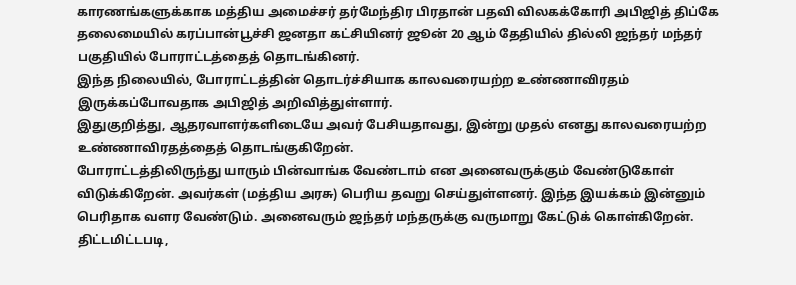காரணங்களுக்காக மத்திய அமைச்சர் தர்மேந்திர பிரதான் பதவி விலகக்கோரி அபிஜித் திப்கே தலைமையில் கரப்பான்பூச்சி ஜனதா கட்சியினர் ஜூன் 20 ஆம் தேதியில் தில்லி ஜந்தர் மந்தர் பகுதியில் போராட்டத்தைத் தொடங்கினர்.
இந்த நிலையில், போராட்டத்தின் தொடர்ச்சியாக காலவரையற்ற உண்ணாவிரதம் இருக்கப்போவதாக அபிஜித் அறிவித்துள்ளார்.
இதுகுறித்து, ஆதரவாளர்களிடையே அவர் பேசியதாவது, இன்று முதல் எனது காலவரையற்ற உண்ணாவிரதத்தைத் தொடங்குகிறேன்.
போராட்டத்திலிருந்து யாரும் பின்வாங்க வேண்டாம் என அனைவருக்கும் வேண்டுகோள் விடுக்கிறேன். அவர்கள் (மத்திய அரசு) பெரிய தவறு செய்துள்ளனர். இந்த இயக்கம் இன்னும் பெரிதாக வளர வேண்டும். அனைவரும் ஜந்தர் மந்தருக்கு வருமாறு கேட்டுக் கொள்கிறேன்.
திட்டமிட்டபடி,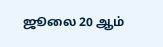ஜூலை 20 ஆம்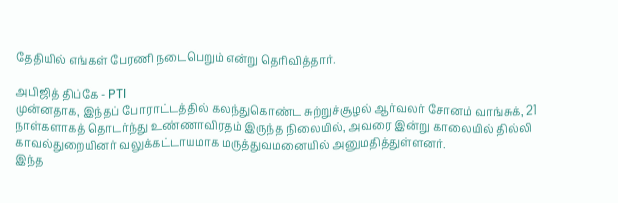தேதியில் எங்கள் பேரணி நடைபெறும் என்று தெரிவித்தார்.

அபிஜித் திப்கே - PTI
முன்னதாக, இந்தப் போராட்டத்தில் கலந்துகொண்ட சுற்றுச்சூழல் ஆர்வலர் சோனம் வாங்சுக், 21 நாள்களாகத் தொடர்ந்து உண்ணாவிரதம் இருந்த நிலையில், அவரை இன்று காலையில் தில்லி காவல்துறையினர் வலுக்கட்டாயமாக மருத்துவமனையில் அனுமதித்துள்ளனர்.
இந்த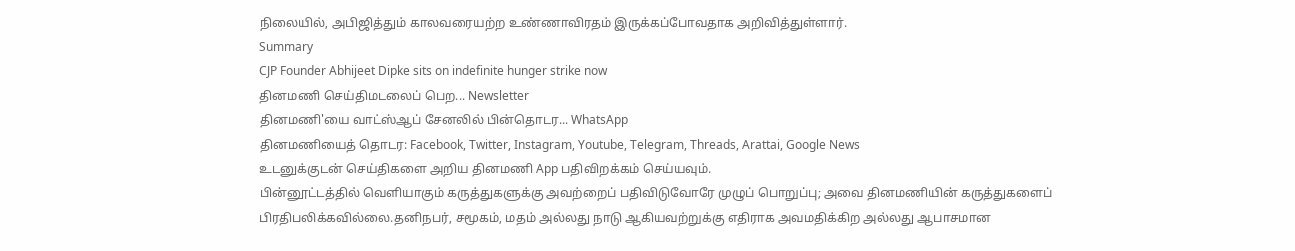நிலையில், அபிஜித்தும் காலவரையற்ற உண்ணாவிரதம் இருக்கப்போவதாக அறிவித்துள்ளார்.
Summary
CJP Founder Abhijeet Dipke sits on indefinite hunger strike now
தினமணி செய்திமடலைப் பெற... Newsletter
தினமணி'யை வாட்ஸ்ஆப் சேனலில் பின்தொடர... WhatsApp
தினமணியைத் தொடர: Facebook, Twitter, Instagram, Youtube, Telegram, Threads, Arattai, Google News
உடனுக்குடன் செய்திகளை அறிய தினமணி App பதிவிறக்கம் செய்யவும்.
பின்னூட்டத்தில் வெளியாகும் கருத்துகளுக்கு அவற்றைப் பதிவிடுவோரே முழுப் பொறுப்பு; அவை தினமணியின் கருத்துகளைப் பிரதிபலிக்கவில்லை.தனிநபர், சமூகம், மதம் அல்லது நாடு ஆகியவற்றுக்கு எதிராக அவமதிக்கிற அல்லது ஆபாசமான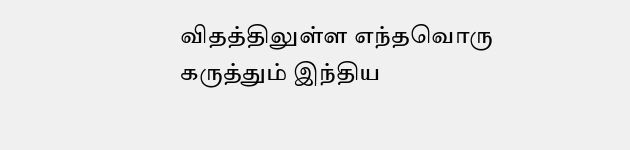விதத்திலுள்ள எந்தவொரு கருத்தும் இந்திய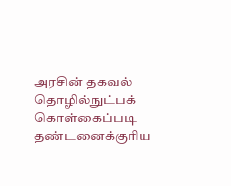அரசின் தகவல் தொழில்நுட்பக் கொள்கைப்படி தண்டனைக்குரிய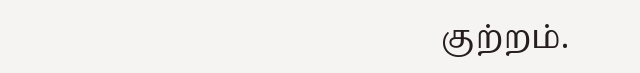குற்றம்.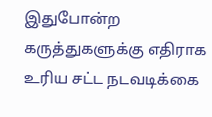இதுபோன்ற கருத்துகளுக்கு எதிராக உரிய சட்ட நடவடிக்கை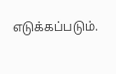எடுக்கப்படும்.